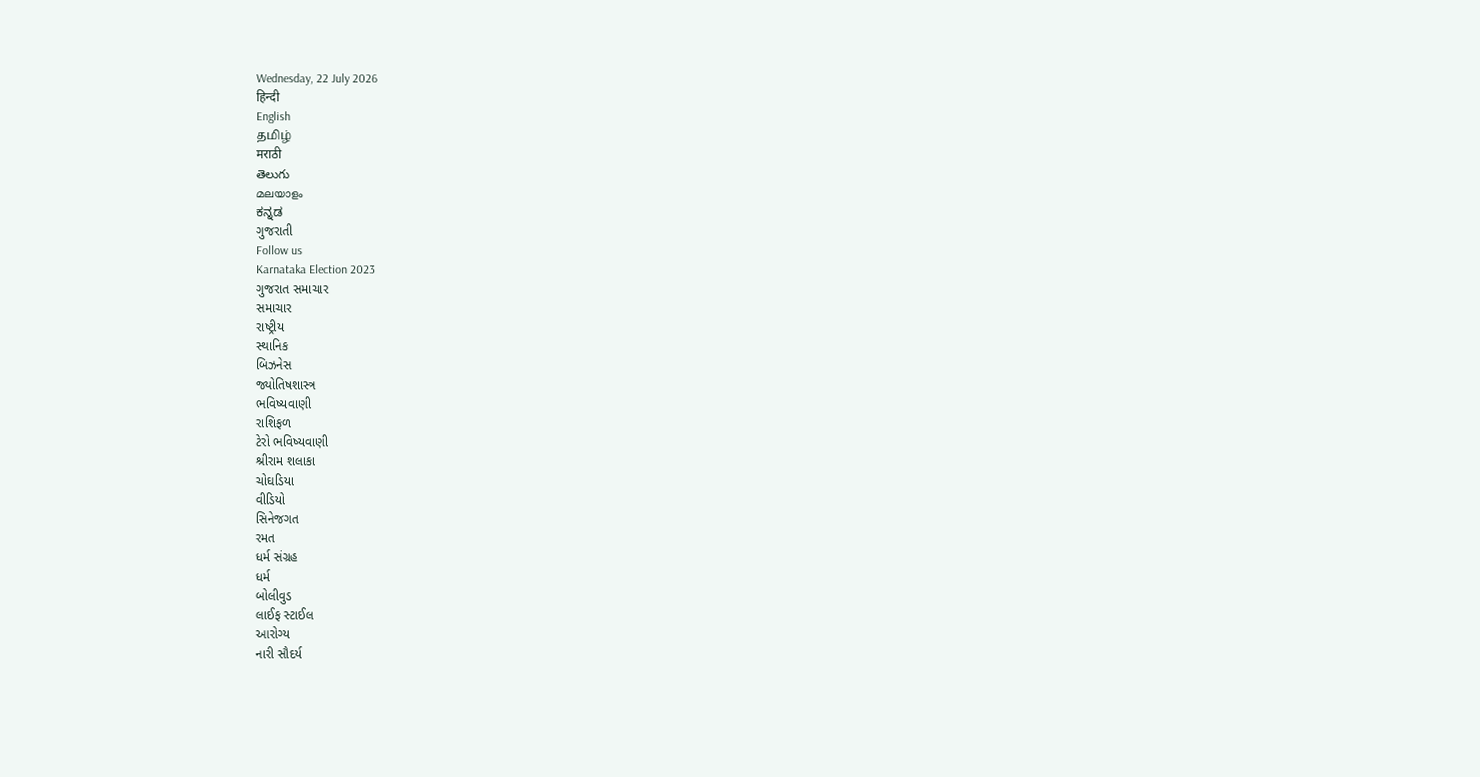Wednesday, 22 July 2026
हिन्दी
English
தமிழ்
मराठी
తెలుగు
മലയാളം
ಕನ್ನಡ
ગુજરાતી
Follow us
Karnataka Election 2023
ગુજરાત સમાચાર
સમાચાર
રાષ્ટ્રીય
સ્થાનિક
બિઝનેસ
જ્યોતિષશાસ્ત્ર
ભવિષ્યવાણી
રાશિફળ
ટેરો ભવિષ્યવાણી
શ્રીરામ શલાકા
ચોઘડિયા
વીડિયો
સિનેજગત
રમત
ધર્મ સંગ્રહ
ધર્મ
બોલીવુડ
લાઈફ સ્ટાઈલ
આરોગ્ય
નારી સૌદર્ય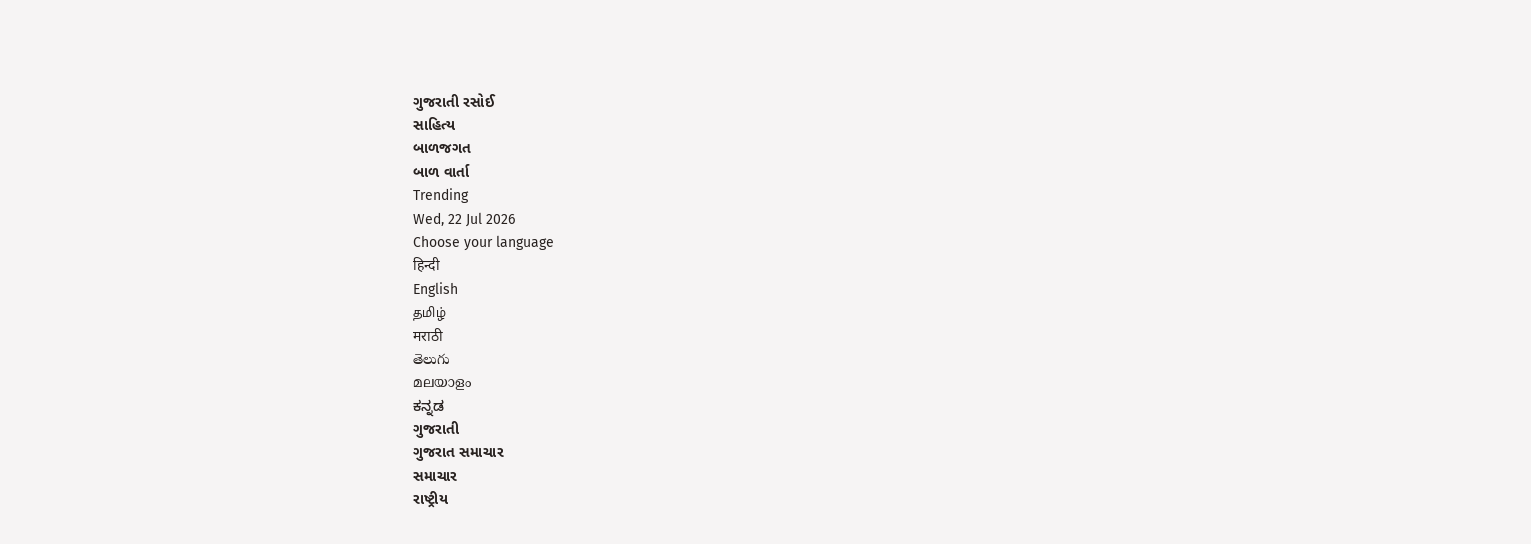ગુજરાતી રસોઈ
સાહિત્ય
બાળજગત
બાળ વાર્તા
Trending
Wed, 22 Jul 2026
Choose your language
हिन्दी
English
தமிழ்
मराठी
తెలుగు
മലയാളം
ಕನ್ನಡ
ગુજરાતી
ગુજરાત સમાચાર
સમાચાર
રાષ્ટ્રીય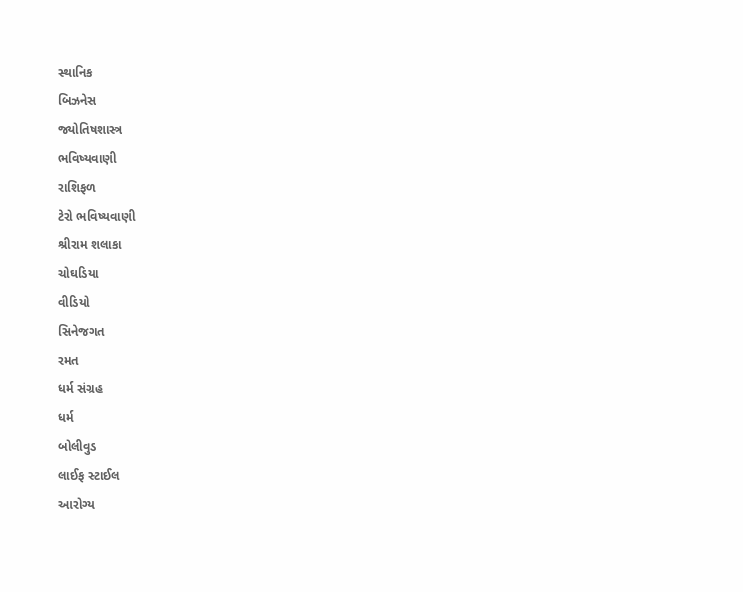સ્થાનિક
બિઝનેસ
જ્યોતિષશાસ્ત્ર
ભવિષ્યવાણી
રાશિફળ
ટેરો ભવિષ્યવાણી
શ્રીરામ શલાકા
ચોઘડિયા
વીડિયો
સિનેજગત
રમત
ધર્મ સંગ્રહ
ધર્મ
બોલીવુડ
લાઈફ સ્ટાઈલ
આરોગ્ય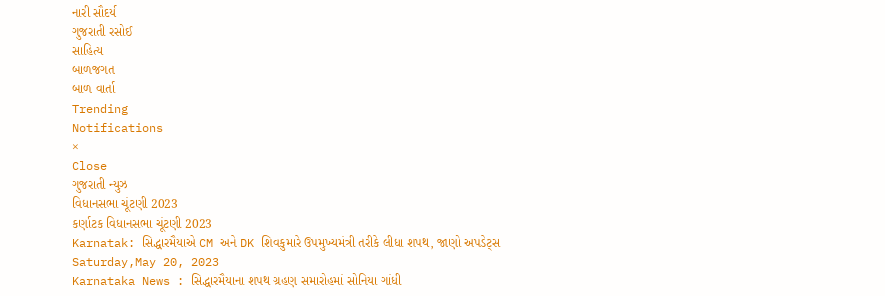નારી સૌદર્ય
ગુજરાતી રસોઈ
સાહિત્ય
બાળજગત
બાળ વાર્તા
Trending
Notifications
×
Close
ગુજરાતી ન્યુઝ
વિધાનસભા ચૂંટણી 2023
કર્ણાટક વિધાનસભા ચૂંટણી 2023
Karnatak: સિદ્ધારમૈયાએ CM અને DK શિવકુમારે ઉપમુખ્યમંત્રી તરીકે લીધા શપથ, જાણો અપડેટ્સ
Saturday,May 20, 2023
Karnataka News : સિદ્ધારમૈયાના શપથ ગ્રહણ સમારોહમાં સોનિયા ગાંધી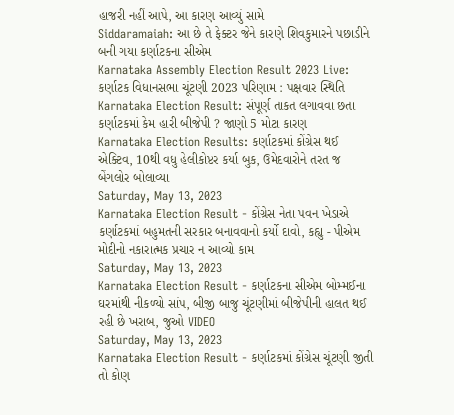હાજરી નહીં આપે, આ કારણ આવ્યું સામે
Siddaramaiah: આ છે તે ફેક્ટર જેને કારણે શિવકુમારને પછાડીને બની ગયા કર્ણાટકના સીએમ
Karnataka Assembly Election Result 2023 Live: કર્ણાટક વિધાનસભા ચૂંટણી 2023 પરિણામ : પક્ષવાર સ્થિતિ
Karnataka Election Result: સંપૂર્ણ તાકત લગાવવા છતા કર્ણાટકમાં કેમ હારી બીજેપી ? જાણો 5 મોટા કારણ
Karnataka Election Results: કર્ણાટકમાં કોંગ્રેસ થઈ એક્ટિવ, 10થી વધુ હેલીકોપ્ટર કર્યા બુક, ઉમેદવારોને તરત જ બેંગલોર બોલાવ્યા
Saturday, May 13, 2023
Karnataka Election Result - કોંગ્રેસ નેતા પવન ખેડાએ કર્ણાટકમાં બહુમતની સરકાર બનાવવાનો કર્યો દાવો, કહ્યુ - પીએમ મોદીનો નકારાત્મક પ્રચાર ન આવ્યો કામ
Saturday, May 13, 2023
Karnataka Election Result - કર્ણાટકના સીએમ બોમ્મઈના ઘરમાંથી નીકળ્યો સાંપ, બીજી બાજુ ચૂંટણીમાં બીજેપીની હાલત થઈ રહી છે ખરાબ, જુઓ VIDEO
Saturday, May 13, 2023
Karnataka Election Result - કર્ણાટકમાં કોંગ્રેસ ચૂંટણી જીતી તો કોણ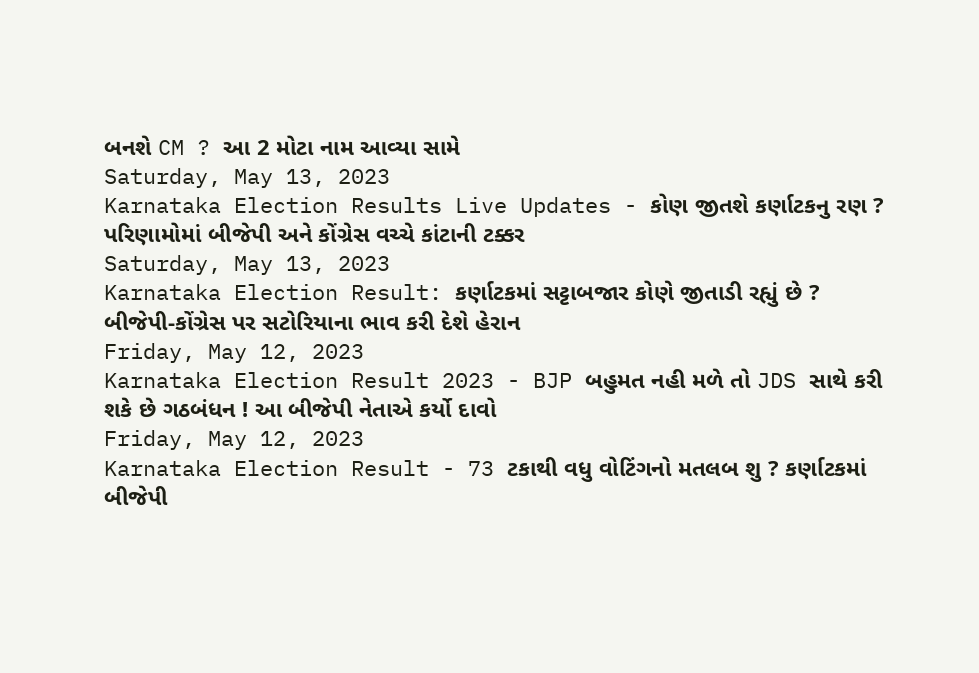બનશે CM ? આ 2 મોટા નામ આવ્યા સામે
Saturday, May 13, 2023
Karnataka Election Results Live Updates - કોણ જીતશે કર્ણાટકનુ રણ ? પરિણામોમાં બીજેપી અને કોંગ્રેસ વચ્ચે કાંટાની ટક્કર
Saturday, May 13, 2023
Karnataka Election Result: કર્ણાટકમાં સટ્ટાબજાર કોણે જીતાડી રહ્યું છે ? બીજેપી-કોંગ્રેસ પર સટોરિયાના ભાવ કરી દેશે હેરાન
Friday, May 12, 2023
Karnataka Election Result 2023 - BJP બહુમત નહી મળે તો JDS સાથે કરી શકે છે ગઠબંધન ! આ બીજેપી નેતાએ કર્યો દાવો
Friday, May 12, 2023
Karnataka Election Result - 73 ટકાથી વધુ વોટિંગનો મતલબ શુ ? કર્ણાટકમાં બીજેપી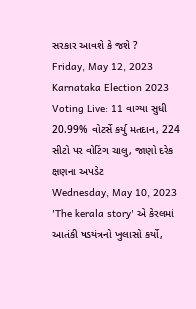સરકાર આવશે કે જશે ?
Friday, May 12, 2023
Karnataka Election 2023 Voting Live: 11 વાગ્યા સુધી 20.99% વોટર્સે કર્યુ મતદાન, 224 સીટો પર વોટિંગ ચાલુ, જાણો દરેક ક્ષણના અપડેટ
Wednesday, May 10, 2023
'The kerala story' એ કેરલમાં આતંકી ષડયંત્રનો ખુલાસો કર્યો,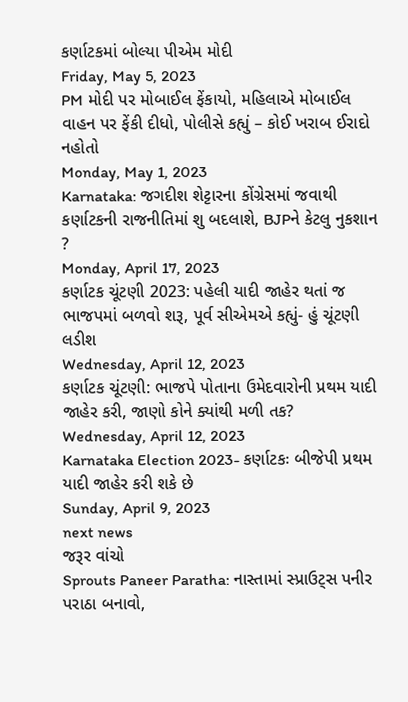કર્ણાટકમાં બોલ્યા પીએમ મોદી
Friday, May 5, 2023
PM મોદી પર મોબાઈલ ફેંકાયો, મહિલાએ મોબાઈલ વાહન પર ફેંકી દીધો, પોલીસે કહ્યું – કોઈ ખરાબ ઈરાદો નહોતો
Monday, May 1, 2023
Karnataka: જગદીશ શેટ્ટારના કોંગ્રેસમાં જવાથી કર્ણાટકની રાજનીતિમાં શુ બદલાશે, BJPને કેટલુ નુકશાન ?
Monday, April 17, 2023
કર્ણાટક ચૂંટણી 2023: પહેલી યાદી જાહેર થતાં જ ભાજપમાં બળવો શરૂ, પૂર્વ સીએમએ કહ્યું- હું ચૂંટણી લડીશ
Wednesday, April 12, 2023
કર્ણાટક ચૂંટણી: ભાજપે પોતાના ઉમેદવારોની પ્રથમ યાદી જાહેર કરી, જાણો કોને ક્યાંથી મળી તક?
Wednesday, April 12, 2023
Karnataka Election 2023- કર્ણાટકઃ બીજેપી પ્રથમ યાદી જાહેર કરી શકે છે
Sunday, April 9, 2023
next news
જરૂર વાંચો
Sprouts Paneer Paratha: નાસ્તામાં સ્પ્રાઉટ્સ પનીર પરાઠા બનાવો,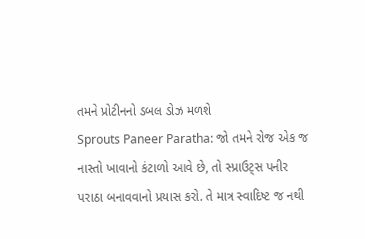તમને પ્રોટીનનો ડબલ ડોઝ મળશે
Sprouts Paneer Paratha: જો તમને રોજ એક જ નાસ્તો ખાવાનો કંટાળો આવે છે, તો સ્પ્રાઉટ્સ પનીર પરાઠા બનાવવાનો પ્રયાસ કરો. તે માત્ર સ્વાદિષ્ટ જ નથી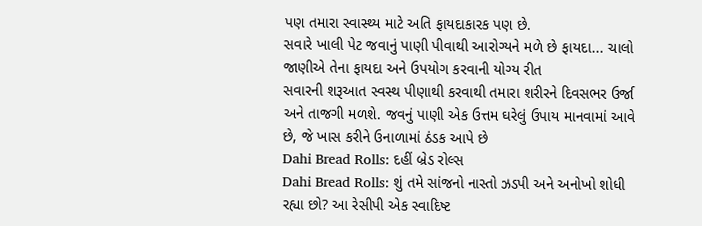પણ તમારા સ્વાસ્થ્ય માટે અતિ ફાયદાકારક પણ છે.
સવારે ખાલી પેટ જવાનું પાણી પીવાથી આરોગ્યને મળે છે ફાયદા... ચાલો જાણીએ તેના ફાયદા અને ઉપયોગ કરવાની યોગ્ય રીત
સવારની શરૂઆત સ્વસ્થ પીણાથી કરવાથી તમારા શરીરને દિવસભર ઉર્જા અને તાજગી મળશે. જવનું પાણી એક ઉત્તમ ઘરેલું ઉપાય માનવામાં આવે છે, જે ખાસ કરીને ઉનાળામાં ઠંડક આપે છે
Dahi Bread Rolls: દહીં બ્રેડ રોલ્સ
Dahi Bread Rolls: શું તમે સાંજનો નાસ્તો ઝડપી અને અનોખો શોધી રહ્યા છો? આ રેસીપી એક સ્વાદિષ્ટ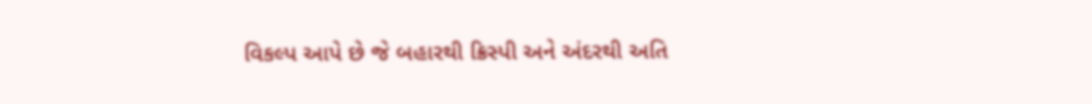વિકલ્પ આપે છે જે બહારથી ક્રિસ્પી અને અંદરથી અતિ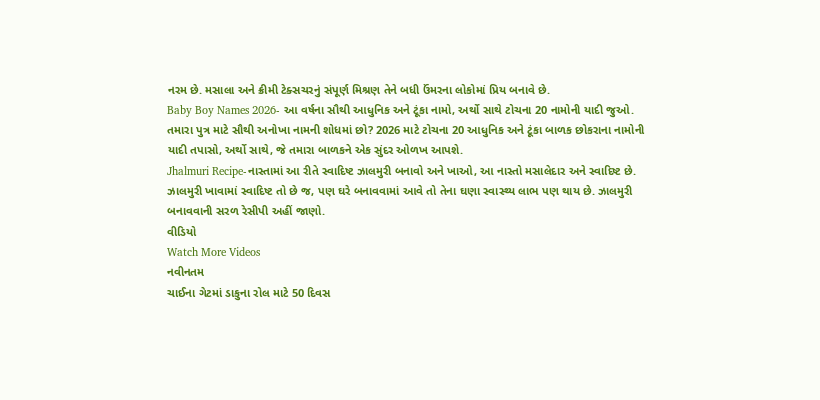નરમ છે. મસાલા અને ક્રીમી ટેક્સચરનું સંપૂર્ણ મિશ્રણ તેને બધી ઉંમરના લોકોમાં પ્રિય બનાવે છે.
Baby Boy Names 2026- આ વર્ષના સૌથી આધુનિક અને ટૂંકા નામો, અર્થો સાથે ટોચના 20 નામોની યાદી જુઓ.
તમારા પુત્ર માટે સૌથી અનોખા નામની શોધમાં છો? 2026 માટે ટોચના 20 આધુનિક અને ટૂંકા બાળક છોકરાના નામોની યાદી તપાસો, અર્થો સાથે, જે તમારા બાળકને એક સુંદર ઓળખ આપશે.
Jhalmuri Recipe-નાસ્તામાં આ રીતે સ્વાદિષ્ટ ઝાલમુરી બનાવો અને ખાઓ, આ નાસ્તો મસાલેદાર અને સ્વાદિષ્ટ છે.
ઝાલમુરી ખાવામાં સ્વાદિષ્ટ તો છે જ, પણ ઘરે બનાવવામાં આવે તો તેના ઘણા સ્વાસ્થ્ય લાભ પણ થાય છે. ઝાલમુરી બનાવવાની સરળ રેસીપી અહીં જાણો.
વીડિયો
Watch More Videos
નવીનતમ
ચાઈના ગેટમાં ડાકુના રોલ માટે 50 દિવસ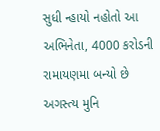સુધી ન્હાયો નહોતો આ અભિનેતા, 4000 કરોડની રામાયણમા બન્યો છે અગસ્ત્ય મુનિ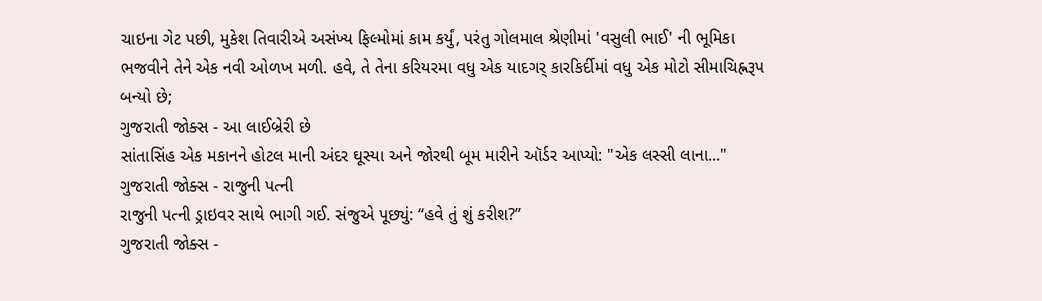ચાઇના ગેટ પછી, મુકેશ તિવારીએ અસંખ્ય ફિલ્મોમાં કામ કર્યું, પરંતુ ગોલમાલ શ્રેણીમાં 'વસુલી ભાઈ' ની ભૂમિકા ભજવીને તેને એક નવી ઓળખ મળી. હવે, તે તેના કરિયરમા વધુ એક યાદગર્ કારકિર્દીમાં વધુ એક મોટો સીમાચિહ્નરૂપ બન્યો છે;
ગુજરાતી જોક્સ - આ લાઈબ્રેરી છે
સાંતાસિંહ એક મકાનને હોટલ માની અંદર ઘૂસ્યા અને જોરથી બૂમ મારીને ઑર્ડર આપ્યો: "એક લસ્સી લાના..."
ગુજરાતી જોક્સ - રાજુની પત્ની
રાજુની પત્ની ડ્રાઇવર સાથે ભાગી ગઈ. સંજુએ પૂછ્યું: “હવે તું શું કરીશ?”
ગુજરાતી જોક્સ -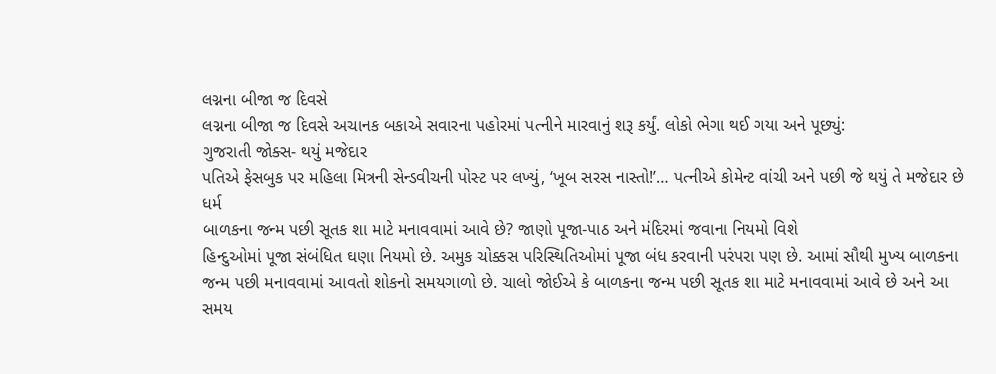લગ્નના બીજા જ દિવસે
લગ્નના બીજા જ દિવસે અચાનક બકાએ સવારના પહોરમાં પત્નીને મારવાનું શરૂ કર્યું. લોકો ભેગા થઈ ગયા અને પૂછ્યું:
ગુજરાતી જોક્સ- થયું મજેદાર
પતિએ ફેસબુક પર મહિલા મિત્રની સેન્ડવીચની પોસ્ટ પર લખ્યું, ‘ખૂબ સરસ નાસ્તો!’… પત્નીએ કોમેન્ટ વાંચી અને પછી જે થયું તે મજેદાર છે
ધર્મ
બાળકના જન્મ પછી સૂતક શા માટે મનાવવામાં આવે છે? જાણો પૂજા-પાઠ અને મંદિરમાં જવાના નિયમો વિશે
હિન્દુઓમાં પૂજા સંબંધિત ઘણા નિયમો છે. અમુક ચોક્કસ પરિસ્થિતિઓમાં પૂજા બંધ કરવાની પરંપરા પણ છે. આમાં સૌથી મુખ્ય બાળકના જન્મ પછી મનાવવામાં આવતો શોકનો સમયગાળો છે. ચાલો જોઈએ કે બાળકના જન્મ પછી સૂતક શા માટે મનાવવામાં આવે છે અને આ સમય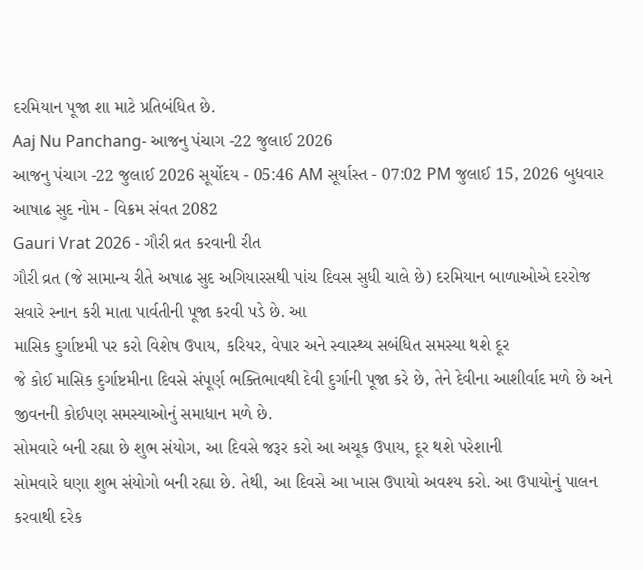દરમિયાન પૂજા શા માટે પ્રતિબંધિત છે.
Aaj Nu Panchang- આજનુ પંચાગ -22 જુલાઈ 2026
આજનુ પંચાગ -22 જુલાઈ 2026 સૂર્યોદય - 05:46 AM સૂર્યાસ્ત - 07:02 PM જુલાઈ 15, 2026 બુધવાર આષાઢ સુદ નોમ - વિક્રમ સંવત 2082
Gauri Vrat 2026 - ગૌરી વ્રત કરવાની રીત
ગૌરી વ્રત (જે સામાન્ય રીતે અષાઢ સુદ અગિયારસથી પાંચ દિવસ સુધી ચાલે છે) દરમિયાન બાળાઓએ દરરોજ સવારે સ્નાન કરી માતા પાર્વતીની પૂજા કરવી પડે છે. આ
માસિક દુર્ગાષ્ટમી પર કરો વિશેષ ઉપાય, કરિયર, વેપાર અને સ્વાસ્થ્ય સબંધિત સમસ્યા થશે દૂર
જે કોઈ માસિક દુર્ગાષ્ટમીના દિવસે સંપૂર્ણ ભક્તિભાવથી દેવી દુર્ગાની પૂજા કરે છે, તેને દેવીના આશીર્વાદ મળે છે અને જીવનની કોઈપણ સમસ્યાઓનું સમાધાન મળે છે.
સોમવારે બની રહ્યા છે શુભ સંયોગ, આ દિવસે જરૂર કરો આ અચૂક ઉપાય, દૂર થશે પરેશાની
સોમવારે ઘણા શુભ સંયોગો બની રહ્યા છે. તેથી, આ દિવસે આ ખાસ ઉપાયો અવશ્ય કરો. આ ઉપાયોનું પાલન કરવાથી દરેક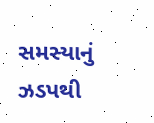સમસ્યાનું ઝડપથી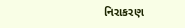નિરાકરણ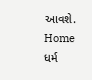આવશે.
Home
ધર્મ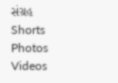સંગ્રહ
Shorts
Photos
Videos